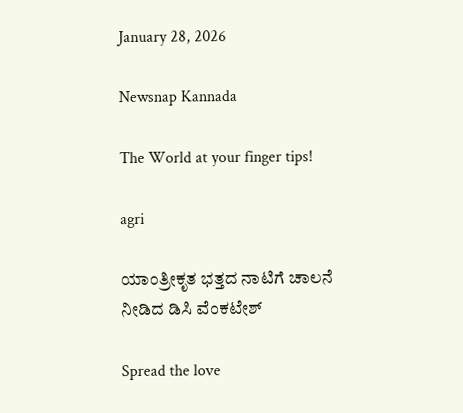January 28, 2026

Newsnap Kannada

The World at your finger tips!

agri

ಯಾಂತ್ರೀಕೃತ ಭತ್ತದ ನಾಟಿಗೆ ಚಾಲನೆ ನೀಡಿದ ಡಿಸಿ ವೆಂಕಟೇಶ್

Spread the love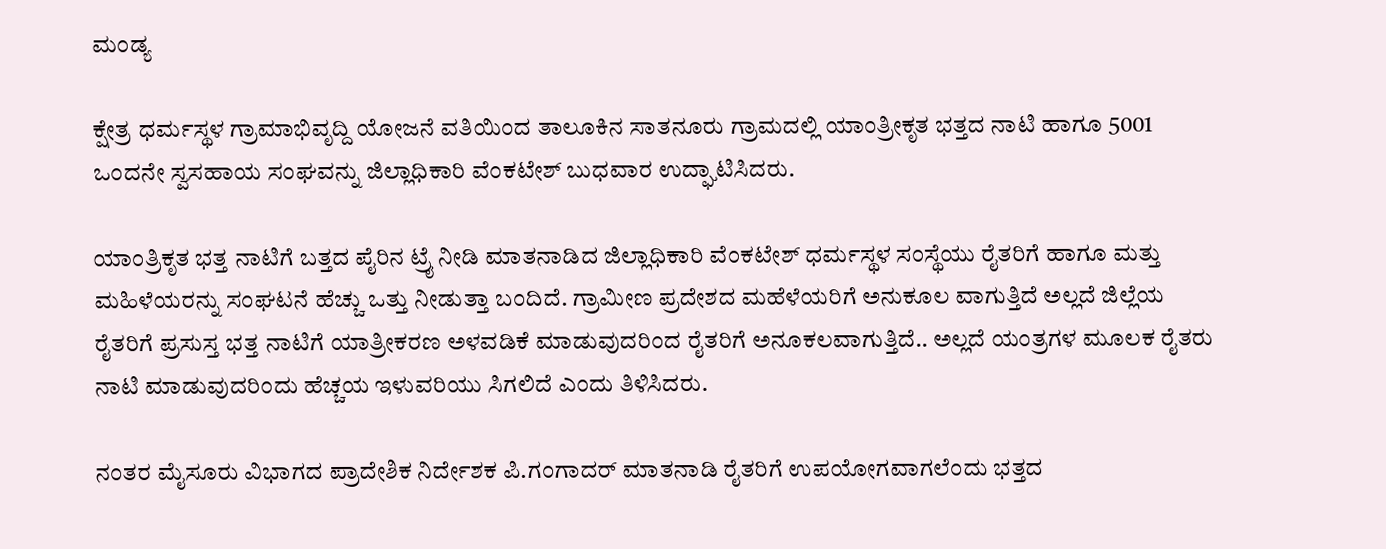ಮಂಡ್ಯ

ಕ್ಷೇತ್ರ ಧರ್ಮಸ್ಥಳ ಗ್ರಾಮಾಭಿವೃದ್ದಿ ಯೋಜನೆ ವತಿಯಿಂದ ತಾಲೂಕಿನ ಸಾತನೂರು ಗ್ರಾಮದಲ್ಲಿ ಯಾಂತ್ರೀಕೃತ ಭತ್ತದ ನಾಟಿ ಹಾಗೂ 5001 ಒಂದನೇ ಸ್ವಸಹಾಯ ಸಂಘವನ್ನು ಜಿಲ್ಲಾಧಿಕಾರಿ ವೆಂಕಟೇಶ್ ಬುಧವಾರ ಉದ್ಘಾಟಿಸಿದರು.

ಯಾಂತ್ರಿಕೃತ ಭತ್ತ ನಾಟಿಗೆ ಬತ್ತದ ಪೈರಿನ ಟ್ರೈ ನೀಡಿ ಮಾತನಾಡಿದ ಜಿಲ್ಲಾಧಿಕಾರಿ ವೆಂಕಟೇಶ್ ಧರ್ಮಸ್ಥಳ ಸಂಸ್ಥೆಯು ರೈತರಿಗೆ ಹಾಗೂ ಮತ್ತು ಮಹಿಳೆಯರನ್ನು ಸಂಘಟನೆ ಹೆಚ್ಚು ಒತ್ತು ನೀಡುತ್ತಾ ಬಂದಿದೆ. ಗ್ರಾಮೀಣ ಪ್ರದೇಶದ ಮಹೆಳೆಯರಿಗೆ ಅನುಕೂಲ ವಾಗುತ್ತಿದೆ ಅಲ್ಲದೆ ಜಿಲ್ಲೆಯ ರೈತರಿಗೆ ಪ್ರಸುಸ್ತ ಭತ್ತ ನಾಟಿಗೆ ಯಾತ್ರೀಕರಣ ಅಳವಡಿಕೆ ಮಾಡುವುದರಿಂದ ರೈತರಿಗೆ ಅನೂಕಲವಾಗುತ್ತಿದೆ.. ಅಲ್ಲದೆ ಯಂತ್ರಗಳ ಮೂಲಕ ರೈತರು ನಾಟಿ ಮಾಡುವುದರಿಂದು ಹೆಚ್ಚಯ ಇಳುವರಿಯು ಸಿಗಲಿದೆ ಎಂದು ತಿಳಿಸಿದರು.

ನಂತರ ಮೈಸೂರು ವಿಭಾಗದ ಪ್ರಾದೇಶಿಕ ನಿರ್ದೇಶಕ ಪಿ.ಗಂಗಾದರ್ ಮಾತನಾಡಿ ರೈತರಿಗೆ ಉಪಯೋಗವಾಗಲೆಂದು ಭತ್ತದ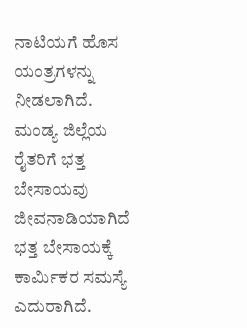ನಾಟಿಯಗೆ ಹೊಸ ಯಂತ್ರಗಳನ್ನು ನೀಡಲಾಗಿದೆ. ಮಂಡ್ಯ ಜಿಲ್ಲೆಯ ರೈತರಿಗೆ ಭತ್ತ ಬೇಸಾಯವು ಜೀವನಾಡಿಯಾಗಿದೆ ಭತ್ತ ಬೇಸಾಯಕ್ಕೆ ಕಾರ್ಮಿಕರ ಸಮಸ್ಯೆ ಎದುರಾಗಿದೆ.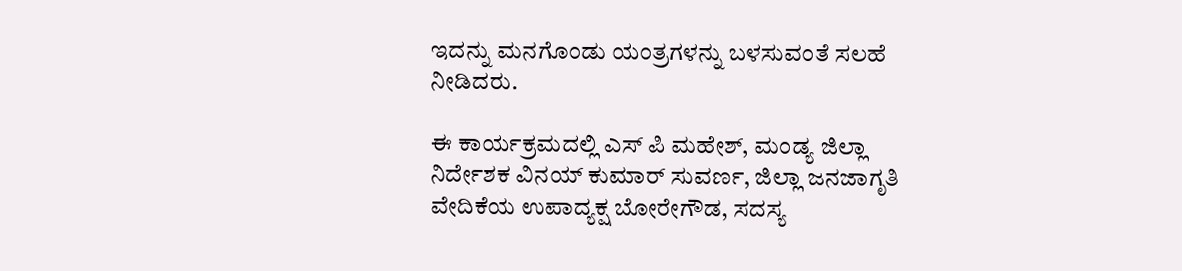ಇದನ್ನು ಮನಗೊಂಡು ಯಂತ್ರಗಳನ್ನು ಬಳಸುವಂತೆ ಸಲಹೆ ನೀಡಿದರು.

ಈ ಕಾರ್ಯಕ್ರಮದಲ್ಲಿ ಎಸ್ ಪಿ ಮಹೇಶ್, ಮಂಡ್ಯ ಜಿಲ್ಲಾ ನಿರ್ದೇಶಕ ವಿನಯ್ ಕುಮಾರ್ ಸುವರ್ಣ, ಜಿಲ್ಲಾ ಜನಜಾಗೃತಿ ವೇದಿಕೆಯ ಉಪಾದ್ಯಕ್ಷ ಬೋರೇಗೌಡ, ಸದಸ್ಯ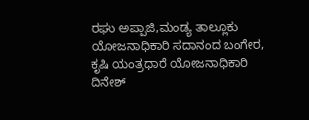ರಘು ಅಪ್ಪಾಜಿ,ಮಂಡ್ಯ ತಾಲ್ಲೂಕು ಯೋಜನಾಧಿಕಾರಿ ಸದಾನಂದ ಬಂಗೇರ, ಕೃಷಿ ಯಂತ್ರಧಾರೆ ಯೋಜನಾಧಿಕಾರಿ ದಿನೇಶ್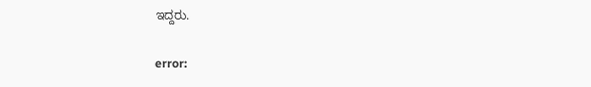ಇದ್ದರು.

error: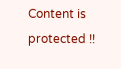Content is protected !!